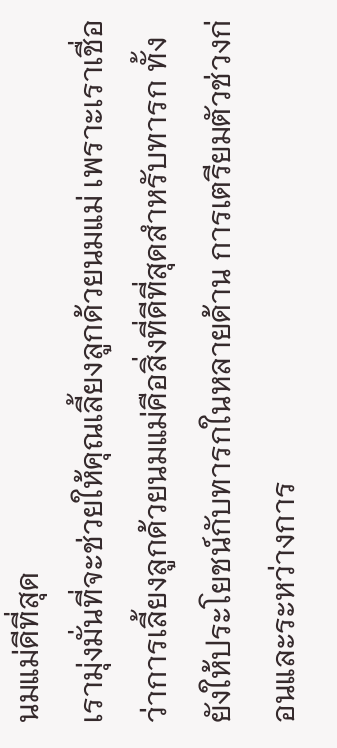นมแม่ดีที่สุด
เรามุ่งมั่นที่จะช่วยให้คุณเลี้ยงลูกด้วยนมแม่ เพราะเราเชื่อว่าการเลี้ยงลูกด้วยนมแม่คือสิ่งที่ดีที่สุดสำหรับทารก ทั้งยังให้ประโยชน์กับทารกในหลายด้าน การเตรียมตัวช่วงก่อนและระหว่างการ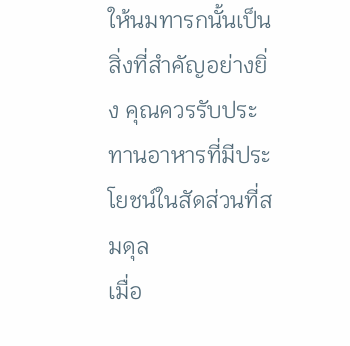ให้นมทารกนั้นเป็นสิ่งที่สำคัญอย่างยิ่ง คุณควรรับประทานอาหารที่มีประโยชน์ในสัดส่วนที่สมดุล
เมื่อ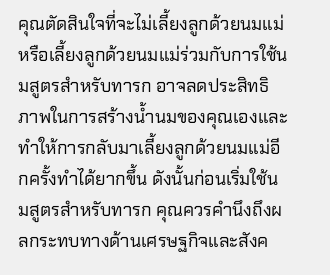คุณตัดสินใจที่จะไม่เลี้ยงลูกด้วยนมแม่ หรือเลี้ยงลูกด้วยนมแม่ร่วมกับการใช้นมสูตรสำหรับทารก อาจลดประสิทธิภาพในการสร้างน้ำนมของคุณเองและทำให้การกลับมาเลี้ยงลูกด้วยนมแม่อีกครั้งทำได้ยากขึ้น ดังนั้นก่อนเริ่มใช้นมสูตรสำหรับทารก คุณควรคำนึงถึงผลกระทบทางด้านเศรษฐกิจและสังค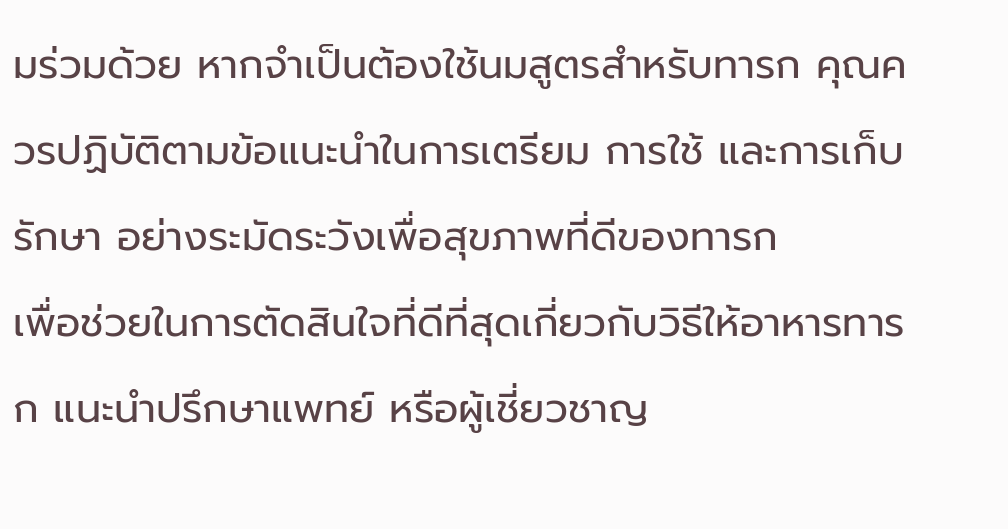มร่วมด้วย หากจำเป็นต้องใช้นมสูตรสำหรับทารก คุณควรปฏิบัติตามข้อแนะนำในการเตรียม การใช้ และการเก็บรักษา อย่างระมัดระวังเพื่อสุขภาพที่ดีของทารก
เพื่อช่วยในการตัดสินใจที่ดีที่สุดเกี่ยวกับวิธีให้อาหารทารก แนะนำปรึกษาแพทย์ หรือผู้เชี่ยวชาญ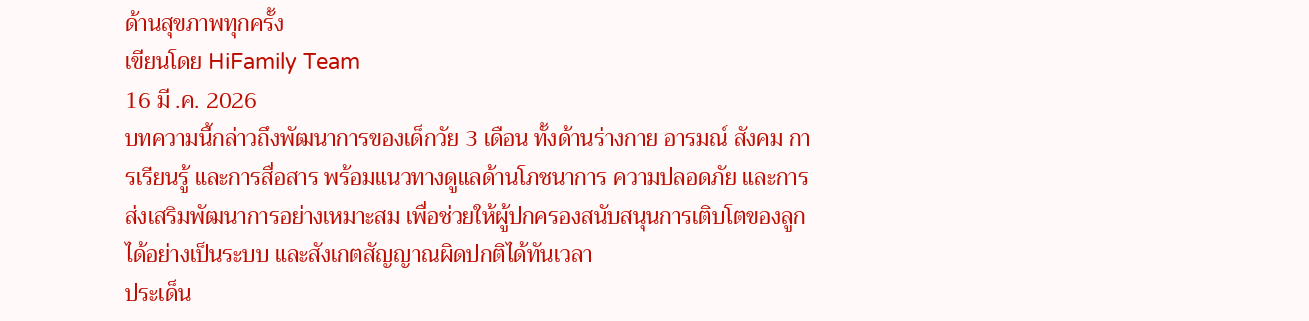ด้านสุขภาพทุกครั้ง
เขียนโดย HiFamily Team
16 มี .ค. 2026
บทความนี้กล่าวถึงพัฒนาการของเด็กวัย 3 เดือน ทั้งด้านร่างกาย อารมณ์ สังคม การเรียนรู้ และการสื่อสาร พร้อมแนวทางดูแลด้านโภชนาการ ความปลอดภัย และการส่งเสริมพัฒนาการอย่างเหมาะสม เพื่อช่วยให้ผู้ปกครองสนับสนุนการเติบโตของลูกได้อย่างเป็นระบบ และสังเกตสัญญาณผิดปกติได้ทันเวลา
ประเด็น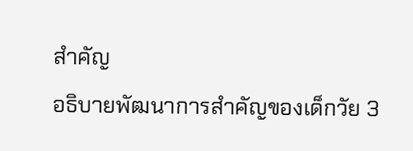สำคัญ
อธิบายพัฒนาการสำคัญของเด็กวัย 3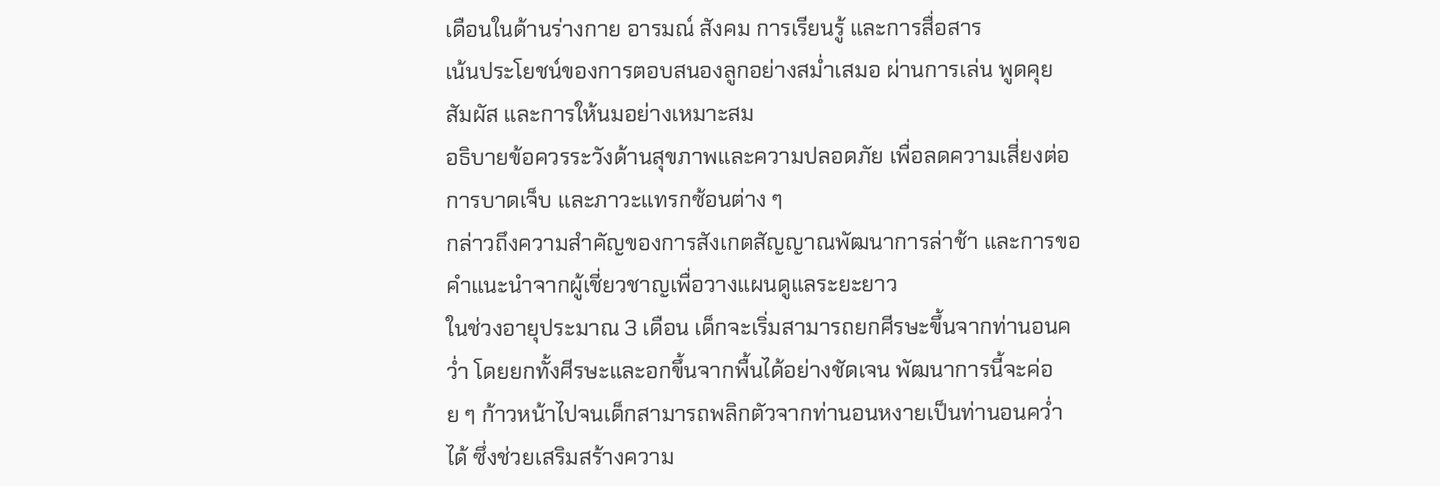เดือนในด้านร่างกาย อารมณ์ สังคม การเรียนรู้ และการสื่อสาร
เน้นประโยชน์ของการตอบสนองลูกอย่างสม่ำเสมอ ผ่านการเล่น พูดคุย สัมผัส และการให้นมอย่างเหมาะสม
อธิบายข้อควรระวังด้านสุขภาพและความปลอดภัย เพื่อลดความเสี่ยงต่อการบาดเจ็บ และภาวะแทรกซ้อนต่าง ๆ
กล่าวถึงความสำคัญของการสังเกตสัญญาณพัฒนาการล่าช้า และการขอคำแนะนำจากผู้เชี่ยวชาญเพื่อวางแผนดูแลระยะยาว
ในช่วงอายุประมาณ 3 เดือน เด็กจะเริ่มสามารถยกศีรษะขึ้นจากท่านอนคว่ำ โดยยกทั้งศีรษะและอกขึ้นจากพื้นได้อย่างชัดเจน พัฒนาการนี้จะค่อย ๆ ก้าวหน้าไปจนเด็กสามารถพลิกตัวจากท่านอนหงายเป็นท่านอนคว่ำได้ ซึ่งช่วยเสริมสร้างความ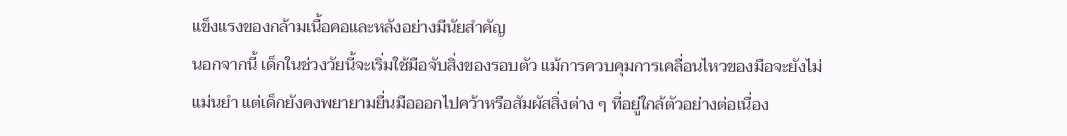แข็งแรงของกล้ามเนื้อคอและหลังอย่างมีนัยสำคัญ
นอกจากนี้ เด็กในช่วงวัยนี้จะเริ่มใช้มือจับสิ่งของรอบตัว แม้การควบคุมการเคลื่อนไหวของมือจะยังไม่แม่นยำ แต่เด็กยังคงพยายามยื่นมือออกไปคว้าหรือสัมผัสสิ่งต่าง ๆ ที่อยู่ใกล้ตัวอย่างต่อเนื่อง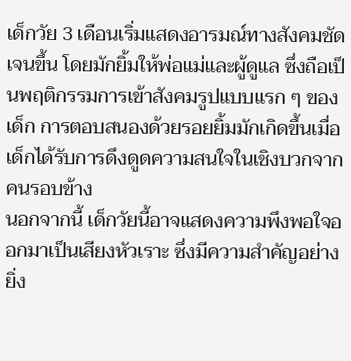เด็กวัย 3 เดือนเริ่มแสดงอารมณ์ทางสังคมชัดเจนขึ้น โดยมักยิ้มให้พ่อแม่และผู้ดูแล ซึ่งถือเป็นพฤติกรรมการเข้าสังคมรูปแบบแรก ๆ ของเด็ก การตอบสนองด้วยรอยยิ้มมักเกิดขึ้นเมื่อเด็กได้รับการดึงดูดความสนใจในเชิงบวกจากคนรอบข้าง
นอกจากนี้ เด็กวัยนี้อาจแสดงความพึงพอใจออกมาเป็นเสียงหัวเราะ ซึ่งมีความสำคัญอย่างยิ่ง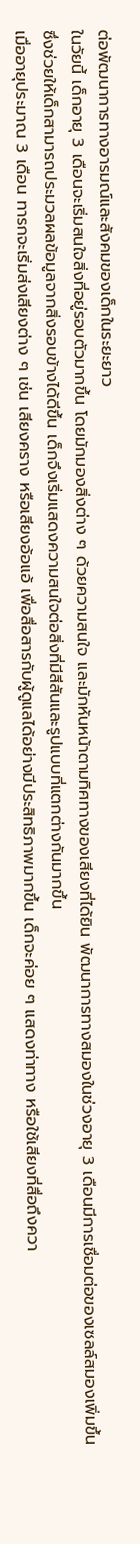ต่อพัฒนาการทางอารมณ์และสังคมของเด็กในระยะยาว
ในวัยนี้ เด็กอายุ 3 เดือนจะเริ่มสนใจสิ่งที่อยู่รอบตัวมากขึ้น โดยมักมองสิ่งต่าง ๆ ด้วยความสนใจ และมักหันหน้าตามทิศทางของเสียงที่ได้ยิน พัฒนาการทางสมองในช่วงอายุ 3 เดือนมีการเชื่อมต่อของเซลล์สมองเพิ่มขึ้น ซึ่งช่วยให้เด็กสามารถประมวลผลข้อมูลจากสิ่งรอบข้างได้ดีขึ้น เด็กจึงเริ่มแสดงความสนใจต่อสิ่งที่มีสีสันและรูปแบบที่แตกต่างกันมากขึ้น
เมื่ออายุประมาณ 3 เดือน ทารกจะเริ่มส่งเสียงต่าง ๆ เช่น เสียงคราง หรือเสียงอ้อแอ้ เพื่อสื่อสารกับผู้ดูแลได้อย่างมีประสิทธิภาพมากขึ้น เด็กจะค่อย ๆ แสดงท่าทาง หรือใช้เสียงที่สื่อถึงควา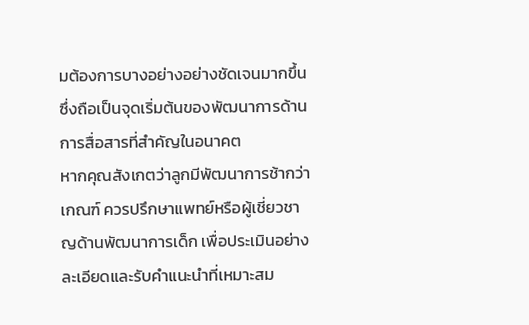มต้องการบางอย่างอย่างชัดเจนมากขึ้น ซึ่งถือเป็นจุดเริ่มต้นของพัฒนาการด้านการสื่อสารที่สำคัญในอนาคต
หากคุณสังเกตว่าลูกมีพัฒนาการช้ากว่าเกณฑ์ ควรปรึกษาแพทย์หรือผู้เชี่ยวชาญด้านพัฒนาการเด็ก เพื่อประเมินอย่างละเอียดและรับคำแนะนำที่เหมาะสม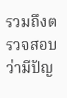รวมถึงตรวจสอบว่ามีปัญ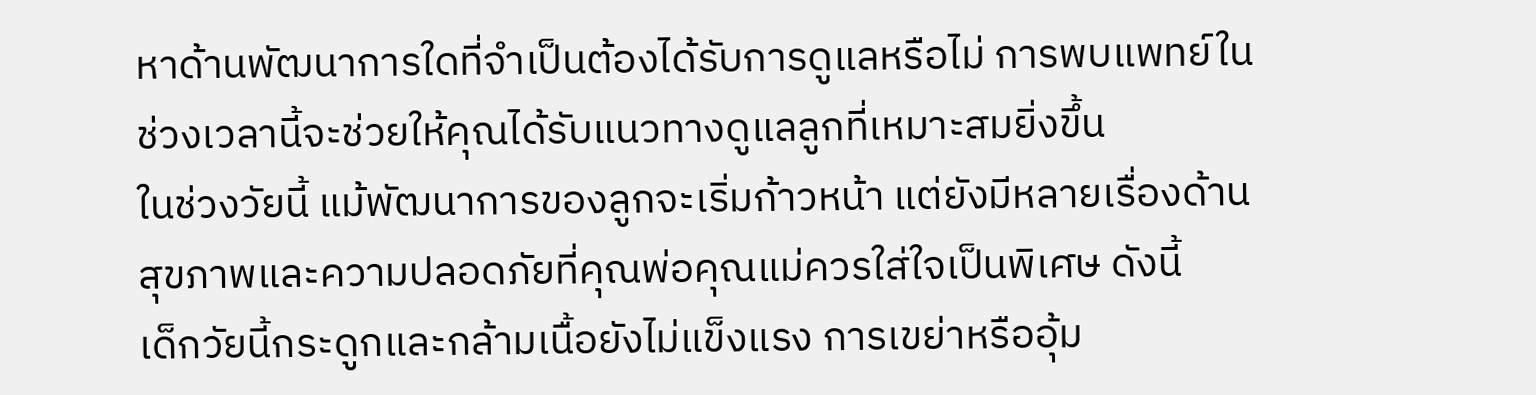หาด้านพัฒนาการใดที่จำเป็นต้องได้รับการดูแลหรือไม่ การพบแพทย์ในช่วงเวลานี้จะช่วยให้คุณได้รับแนวทางดูแลลูกที่เหมาะสมยิ่งขึ้น
ในช่วงวัยนี้ แม้พัฒนาการของลูกจะเริ่มก้าวหน้า แต่ยังมีหลายเรื่องด้านสุขภาพและความปลอดภัยที่คุณพ่อคุณแม่ควรใส่ใจเป็นพิเศษ ดังนี้
เด็กวัยนี้กระดูกและกล้ามเนื้อยังไม่แข็งแรง การเขย่าหรืออุ้ม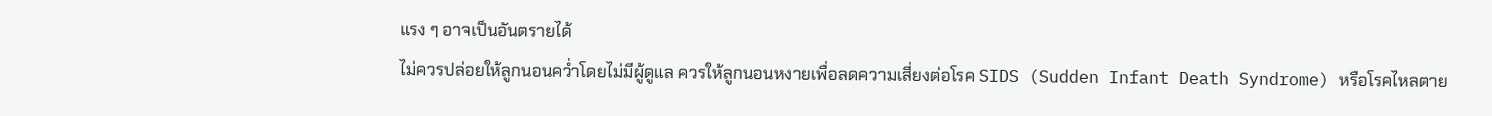แรง ๆ อาจเป็นอันตรายได้
ไม่ควรปล่อยให้ลูกนอนคว่ำโดยไม่มีผู้ดูแล ควรให้ลูกนอนหงายเพื่อลดความเสี่ยงต่อโรค SIDS (Sudden Infant Death Syndrome) หรือโรคไหลตาย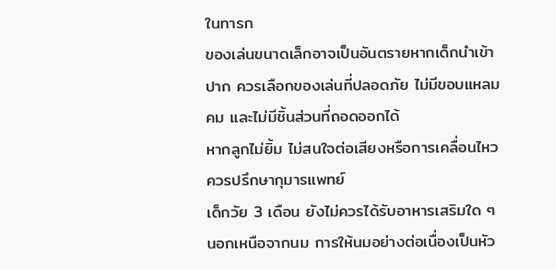ในทารก
ของเล่นขนาดเล็กอาจเป็นอันตรายหากเด็กนำเข้าปาก ควรเลือกของเล่นที่ปลอดภัย ไม่มีขอบแหลมคม และไม่มีชิ้นส่วนที่ถอดออกได้
หากลูกไม่ยิ้ม ไม่สนใจต่อเสียงหรือการเคลื่อนไหว ควรปรึกษากุมารแพทย์
เด็กวัย 3 เดือน ยังไม่ควรได้รับอาหารเสริมใด ๆ นอกเหนือจากนม การให้นมอย่างต่อเนื่องเป็นหัว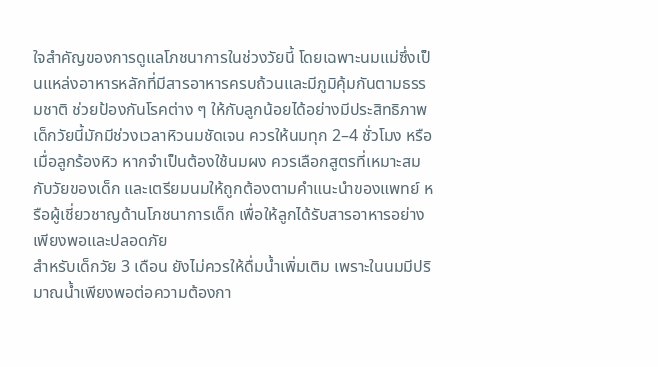ใจสำคัญของการดูแลโภชนาการในช่วงวัยนี้ โดยเฉพาะนมแม่ซึ่งเป็นแหล่งอาหารหลักที่มีสารอาหารครบถ้วนและมีภูมิคุ้มกันตามธรรมชาติ ช่วยป้องกันโรคต่าง ๆ ให้กับลูกน้อยได้อย่างมีประสิทธิภาพ
เด็กวัยนี้มักมีช่วงเวลาหิวนมชัดเจน ควรให้นมทุก 2–4 ชั่วโมง หรือเมื่อลูกร้องหิว หากจำเป็นต้องใช้นมผง ควรเลือกสูตรที่เหมาะสมกับวัยของเด็ก และเตรียมนมให้ถูกต้องตามคำแนะนำของแพทย์ หรือผู้เชี่ยวชาญด้านโภชนาการเด็ก เพื่อให้ลูกได้รับสารอาหารอย่างเพียงพอและปลอดภัย
สำหรับเด็กวัย 3 เดือน ยังไม่ควรให้ดื่มน้ำเพิ่มเติม เพราะในนมมีปริมาณน้ำเพียงพอต่อความต้องกา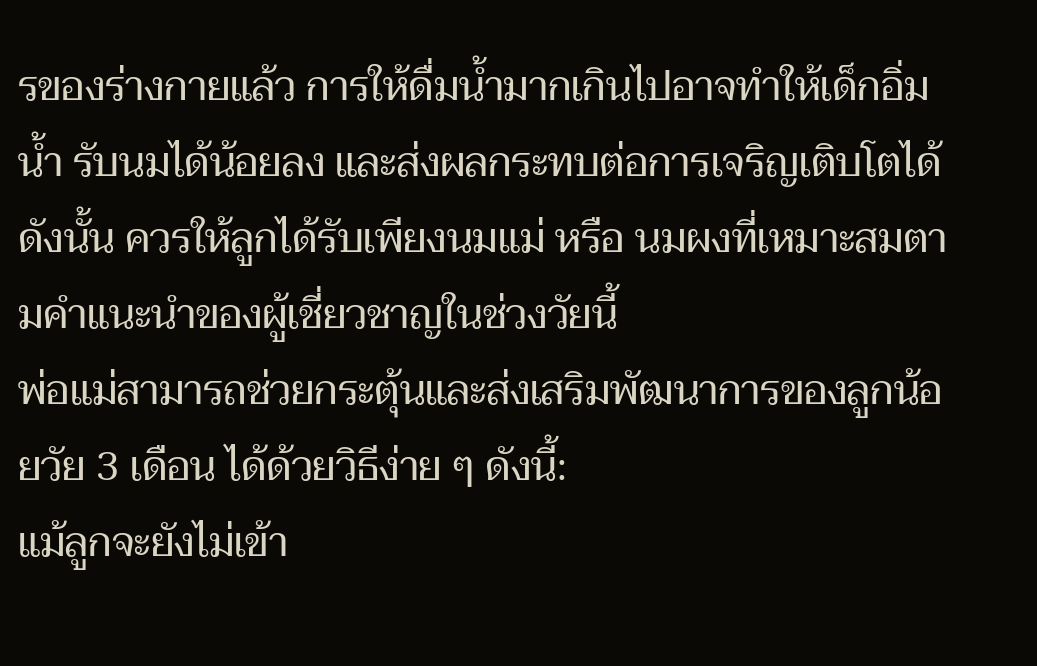รของร่างกายแล้ว การให้ดื่มน้ำมากเกินไปอาจทำให้เด็กอิ่มน้ำ รับนมได้น้อยลง และส่งผลกระทบต่อการเจริญเติบโตได้ ดังนั้น ควรให้ลูกได้รับเพียงนมแม่ หรือ นมผงที่เหมาะสมตามคำแนะนำของผู้เชี่ยวชาญในช่วงวัยนี้
พ่อแม่สามารถช่วยกระตุ้นและส่งเสริมพัฒนาการของลูกน้อยวัย 3 เดือน ได้ด้วยวิธีง่าย ๆ ดังนี้:
แม้ลูกจะยังไม่เข้า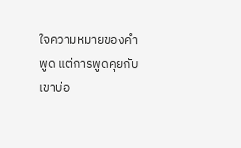ใจความหมายของคำพูด แต่การพูดคุยกับเขาบ่อ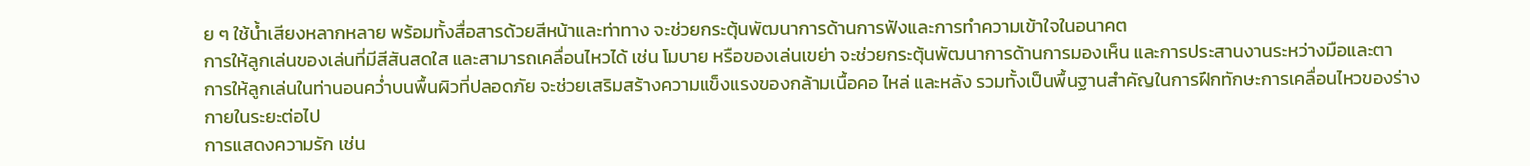ย ๆ ใช้น้ำเสียงหลากหลาย พร้อมทั้งสื่อสารด้วยสีหน้าและท่าทาง จะช่วยกระตุ้นพัฒนาการด้านการฟังและการทำความเข้าใจในอนาคต
การให้ลูกเล่นของเล่นที่มีสีสันสดใส และสามารถเคลื่อนไหวได้ เช่น โมบาย หรือของเล่นเขย่า จะช่วยกระตุ้นพัฒนาการด้านการมองเห็น และการประสานงานระหว่างมือและตา
การให้ลูกเล่นในท่านอนคว่ำบนพื้นผิวที่ปลอดภัย จะช่วยเสริมสร้างความแข็งแรงของกล้ามเนื้อคอ ไหล่ และหลัง รวมทั้งเป็นพื้นฐานสำคัญในการฝึกทักษะการเคลื่อนไหวของร่างกายในระยะต่อไป
การแสดงความรัก เช่น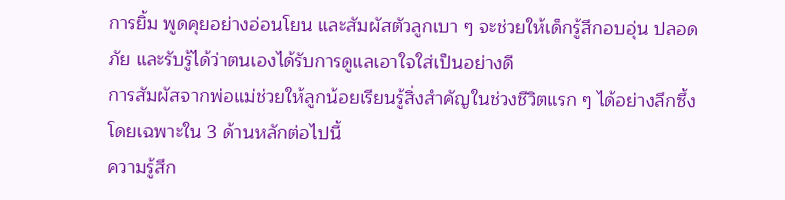การยิ้ม พูดคุยอย่างอ่อนโยน และสัมผัสตัวลูกเบา ๆ จะช่วยให้เด็กรู้สึกอบอุ่น ปลอดภัย และรับรู้ได้ว่าตนเองได้รับการดูแลเอาใจใส่เป็นอย่างดี
การสัมผัสจากพ่อแม่ช่วยให้ลูกน้อยเรียนรู้สิ่งสำคัญในช่วงชีวิตแรก ๆ ได้อย่างลึกซึ้ง โดยเฉพาะใน 3 ด้านหลักต่อไปนี้
ความรู้สึก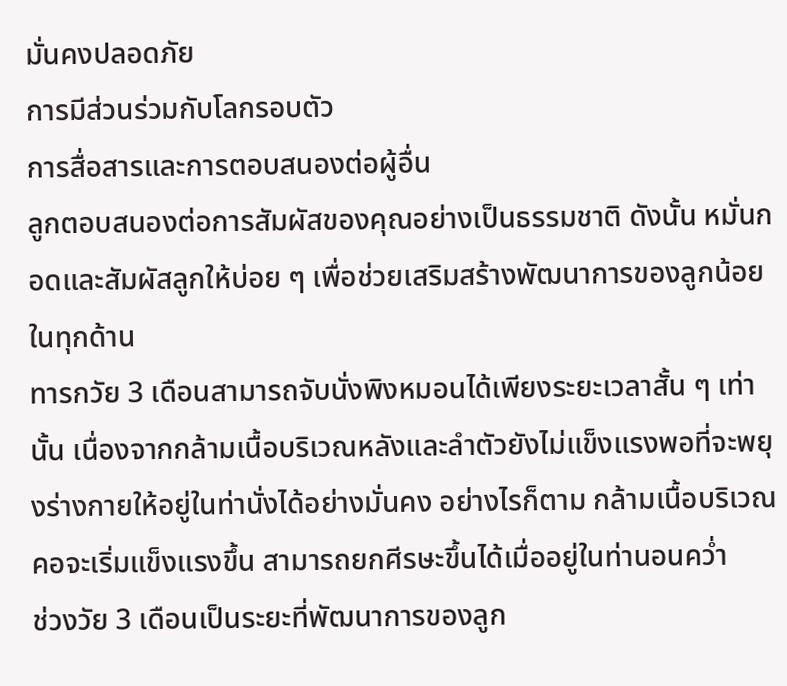มั่นคงปลอดภัย
การมีส่วนร่วมกับโลกรอบตัว
การสื่อสารและการตอบสนองต่อผู้อื่น
ลูกตอบสนองต่อการสัมผัสของคุณอย่างเป็นธรรมชาติ ดังนั้น หมั่นกอดและสัมผัสลูกให้บ่อย ๆ เพื่อช่วยเสริมสร้างพัฒนาการของลูกน้อยในทุกด้าน
ทารกวัย 3 เดือนสามารถจับนั่งพิงหมอนได้เพียงระยะเวลาสั้น ๆ เท่านั้น เนื่องจากกล้ามเนื้อบริเวณหลังและลำตัวยังไม่แข็งแรงพอที่จะพยุงร่างกายให้อยู่ในท่านั่งได้อย่างมั่นคง อย่างไรก็ตาม กล้ามเนื้อบริเวณคอจะเริ่มแข็งแรงขึ้น สามารถยกศีรษะขึ้นได้เมื่ออยู่ในท่านอนคว่ำ
ช่วงวัย 3 เดือนเป็นระยะที่พัฒนาการของลูก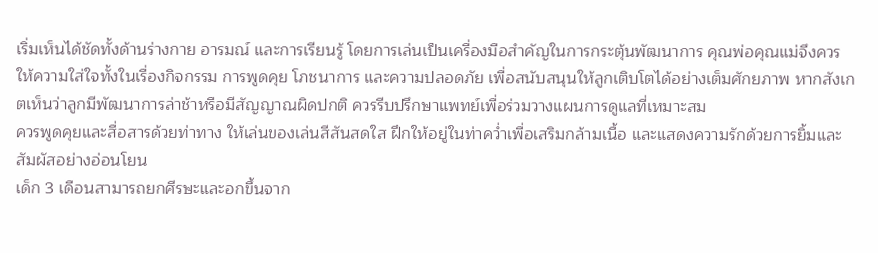เริ่มเห็นได้ชัดทั้งด้านร่างกาย อารมณ์ และการเรียนรู้ โดยการเล่นเป็นเครื่องมือสำคัญในการกระตุ้นพัฒนาการ คุณพ่อคุณแม่จึงควรให้ความใส่ใจทั้งในเรื่องกิจกรรม การพูดคุย โภชนาการ และความปลอดภัย เพื่อสนับสนุนให้ลูกเติบโตได้อย่างเต็มศักยภาพ หากสังเกตเห็นว่าลูกมีพัฒนาการล่าช้าหรือมีสัญญาณผิดปกติ ควรรีบปรึกษาแพทย์เพื่อร่วมวางแผนการดูแลที่เหมาะสม
ควรพูดคุยและสื่อสารด้วยท่าทาง ให้เล่นของเล่นสีสันสดใส ฝึกให้อยู่ในท่าคว่ำเพื่อเสริมกล้ามเนื้อ และแสดงความรักด้วยการยิ้มและสัมผัสอย่างอ่อนโยน
เด็ก 3 เดือนสามารถยกศีรษะและอกขึ้นจาก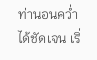ท่านอนคว่ำได้ชัดเจน เริ่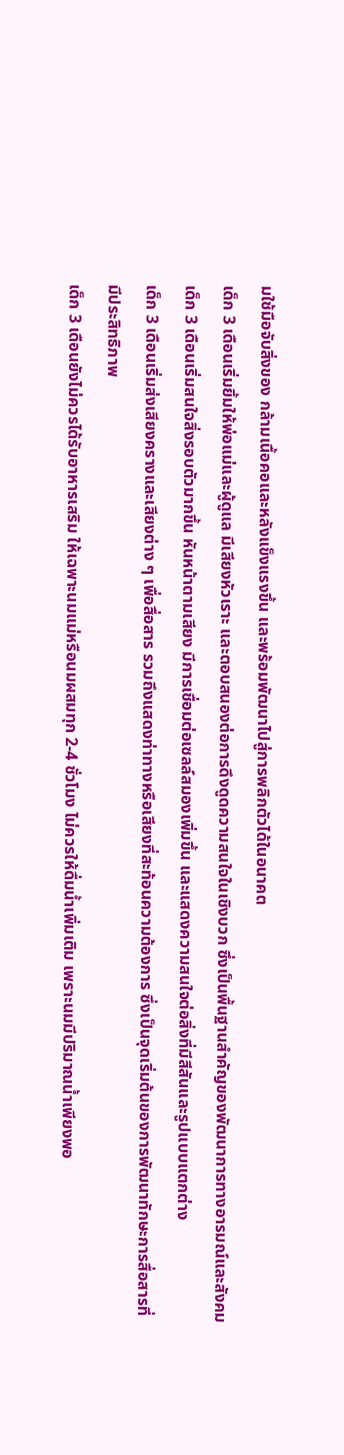มใช้มือจับสิ่งของ กล้ามเนื้อคอและหลังแข็งแรงขึ้น และพร้อมพัฒนาไปสู่การพลิกตัวได้ในอนาคต
เด็ก 3 เดือนเริ่มยิ้มให้พ่อแม่และผู้ดูแล มีเสียงหัวเราะ และตอบสนองต่อการดึงดูดความสนใจในเชิงบวก ซึ่งเป็นพื้นฐานสำคัญของพัฒนาการทางอารมณ์และสังคม
เด็ก 3 เดือนเริ่มสนใจสิ่งรอบตัวมากขึ้น หันหน้าตามเสียง มีการเชื่อมต่อเซลล์สมองเพิ่มขึ้น และแสดงความสนใจต่อสิ่งที่มีสีสันและรูปแบบแตกต่าง
เด็ก 3 เดือนเริ่มส่งเสียงครางและเสียงต่าง ๆ เพื่อสื่อสาร รวมถึงแสดงท่าทางหรือเสียงที่สะท้อนความต้องการ ซึ่งเป็นจุดเริ่มต้นของการพัฒนาทักษะการสื่อสารที่มีประสิทธิภาพ
เด็ก 3 เดือนยังไม่ควรได้รับอาหารเสริม ให้เฉพาะนมแม่หรือนมผสมทุก 2-4 ชั่วโมง ไม่ควรให้ดื่มน้ำเพิ่มเติม เพราะนมมีปริมาณน้ำเพียงพอ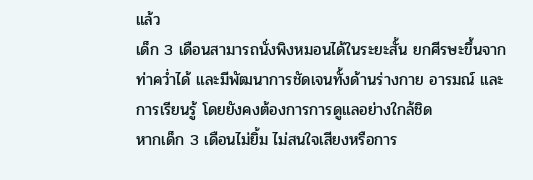แล้ว
เด็ก 3 เดือนสามารถนั่งพิงหมอนได้ในระยะสั้น ยกศีรษะขึ้นจากท่าคว่ำได้ และมีพัฒนาการชัดเจนทั้งด้านร่างกาย อารมณ์ และการเรียนรู้ โดยยังคงต้องการการดูแลอย่างใกล้ชิด
หากเด็ก 3 เดือนไม่ยิ้ม ไม่สนใจเสียงหรือการ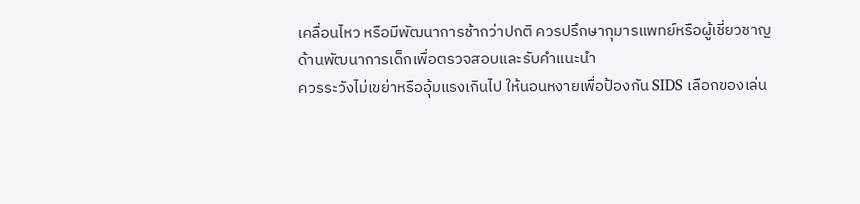เคลื่อนไหว หรือมีพัฒนาการช้ากว่าปกติ ควรปรึกษากุมารแพทย์หรือผู้เชี่ยวชาญด้านพัฒนาการเด็กเพื่อตรวจสอบและรับคำแนะนำ
ควรระวังไม่เขย่าหรืออุ้มแรงเกินไป ให้นอนหงายเพื่อป้องกัน SIDS เลือกของเล่น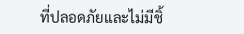ที่ปลอดภัยและไม่มีชิ้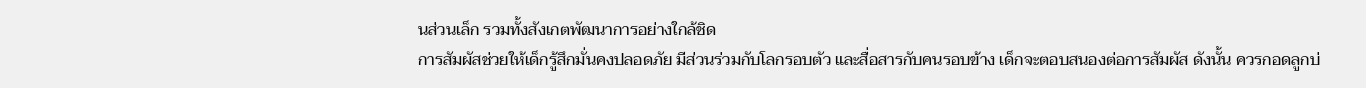นส่วนเล็ก รวมทั้งสังเกตพัฒนาการอย่างใกล้ชิด
การสัมผัสช่วยให้เด็กรู้สึกมั่นคงปลอดภัย มีส่วนร่วมกับโลกรอบตัว และสื่อสารกับคนรอบข้าง เด็กจะตอบสนองต่อการสัมผัส ดังนั้น ควรกอดลูกบ่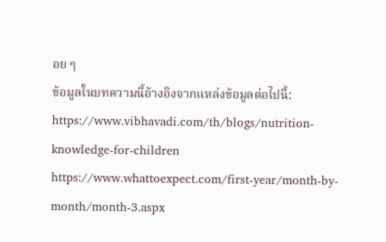อย ๆ
ข้อมูลในบทความนี้อ้างอิงจากแหล่งข้อมูลต่อไปนี้:
https://www.vibhavadi.com/th/blogs/nutrition-knowledge-for-children
https://www.whattoexpect.com/first-year/month-by-month/month-3.aspx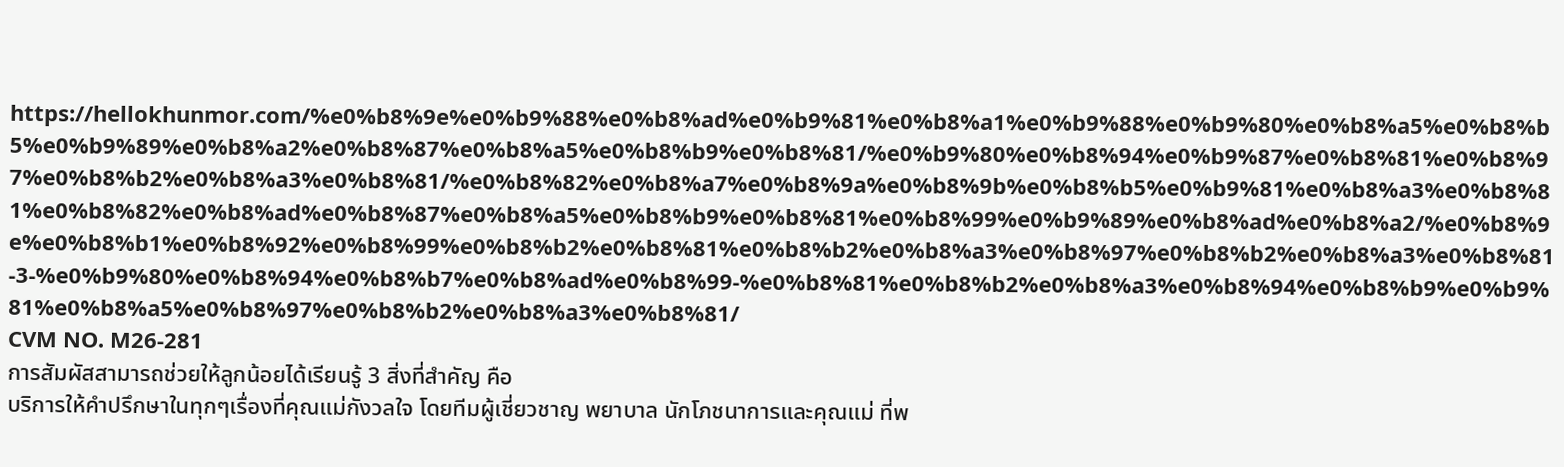https://hellokhunmor.com/%e0%b8%9e%e0%b9%88%e0%b8%ad%e0%b9%81%e0%b8%a1%e0%b9%88%e0%b9%80%e0%b8%a5%e0%b8%b5%e0%b9%89%e0%b8%a2%e0%b8%87%e0%b8%a5%e0%b8%b9%e0%b8%81/%e0%b9%80%e0%b8%94%e0%b9%87%e0%b8%81%e0%b8%97%e0%b8%b2%e0%b8%a3%e0%b8%81/%e0%b8%82%e0%b8%a7%e0%b8%9a%e0%b8%9b%e0%b8%b5%e0%b9%81%e0%b8%a3%e0%b8%81%e0%b8%82%e0%b8%ad%e0%b8%87%e0%b8%a5%e0%b8%b9%e0%b8%81%e0%b8%99%e0%b9%89%e0%b8%ad%e0%b8%a2/%e0%b8%9e%e0%b8%b1%e0%b8%92%e0%b8%99%e0%b8%b2%e0%b8%81%e0%b8%b2%e0%b8%a3%e0%b8%97%e0%b8%b2%e0%b8%a3%e0%b8%81-3-%e0%b9%80%e0%b8%94%e0%b8%b7%e0%b8%ad%e0%b8%99-%e0%b8%81%e0%b8%b2%e0%b8%a3%e0%b8%94%e0%b8%b9%e0%b9%81%e0%b8%a5%e0%b8%97%e0%b8%b2%e0%b8%a3%e0%b8%81/
CVM NO. M26-281
การสัมผัสสามารถช่วยให้ลูกน้อยได้เรียนรู้ 3 สิ่งที่สำคัญ คือ
บริการให้คำปรึกษาในทุกๆเรื่องที่คุณแม่กังวลใจ โดยทีมผู้เชี่ยวชาญ พยาบาล นักโภชนาการและคุณแม่ ที่พ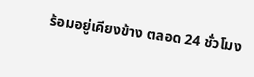ร้อมอยู่เคียงข้าง ตลอด 24 ชั่วโมง